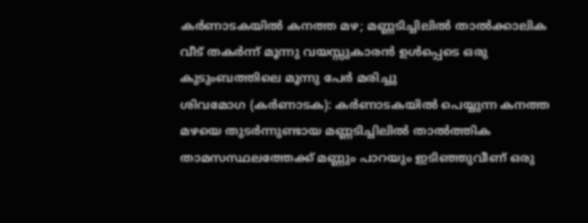കർണാടകയിൽ കനത്ത മഴ; മണ്ണടിച്ചിലിൽ താൽക്കാലിക വീട് തകർന്ന് മൂന്നു വയസ്സുകാരൻ ഉൾപ്പെടെ ഒരു കുടുംബത്തിലെ മൂന്നു പേർ മരിച്ചു
ശിവമോഗ (കർണാടക): കർണാടകയിൽ പെയ്യുന്ന കനത്ത മഴയെ തുടർന്നുണ്ടായ മണ്ണടിച്ചിലിൽ താൽത്തിക താമസസ്ഥലത്തേക്ക് മണ്ണും പാറയും ഇടിഞ്ഞുവീണ് ഒരു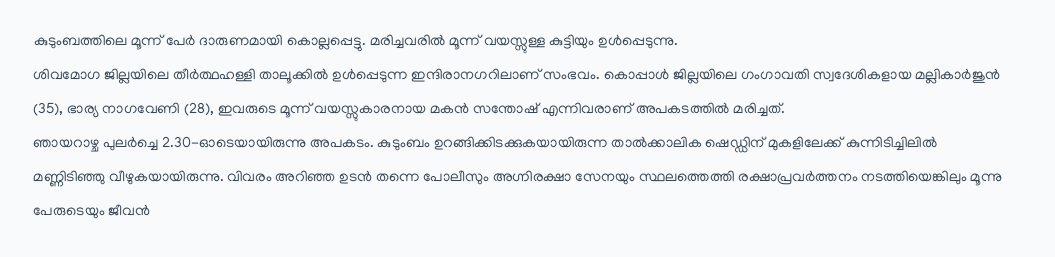കുടുംബത്തിലെ മൂന്ന് പേർ ദാരുണമായി കൊല്ലപ്പെട്ടു. മരിച്ചവരിൽ മൂന്ന് വയസ്സുള്ള കുട്ടിയും ഉൾപ്പെടുന്നു.
ശിവമോഗ ജില്ലയിലെ തീർത്ഥഹള്ളി താലൂക്കിൽ ഉൾപ്പെടുന്ന ഇന്ദിരാനഗറിലാണ് സംഭവം. കൊപ്പാൾ ജില്ലയിലെ ഗംഗാവതി സ്വദേശികളായ മല്ലികാർജുൻ (35), ഭാര്യ നാഗവേണി (28), ഇവരുടെ മൂന്ന് വയസ്സുകാരനായ മകൻ സന്തോഷ് എന്നിവരാണ് അപകടത്തിൽ മരിച്ചത്.
ഞായറാഴ്ച പുലർച്ചെ 2.30-ഓടെയായിരുന്നു അപകടം. കുടുംബം ഉറങ്ങിക്കിടക്കുകയായിരുന്ന താൽക്കാലിക ഷെഡ്ഡിന് മുകളിലേക്ക് കുന്നിടിച്ചിലിൽ മണ്ണിടിഞ്ഞു വീഴുകയായിരുന്നു. വിവരം അറിഞ്ഞ ഉടൻ തന്നെ പോലീസും അഗ്നിരക്ഷാ സേനയും സ്ഥലത്തെത്തി രക്ഷാപ്രവർത്തനം നടത്തിയെങ്കിലും മൂന്നു പേരുടെയും ജീവൻ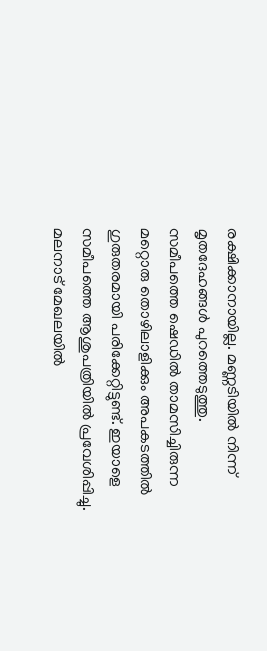രക്ഷിക്കാനായില്ല. മണ്ണടിയിൽ നിന്ന് മൃതദേഹങ്ങൾ പുറത്തെടുത്തു.
സമീപത്തെ ഷെഡിൽ താമസിച്ചിരുന്ന മറ്റൊരു തൊഴിലാളിക്കും അപകടത്തിൽ ഗുരുതരമായി പരിക്കേറ്റിട്ടുണ്ട്. ഇയാളെ സമീപത്തെ ആശുപത്രിയിൽ പ്രവേശിപ്പിച്ചു. മലനാട് മേഖലയിൽ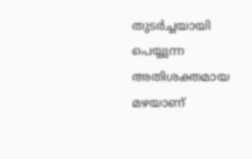തുടർച്ചയായി പെയ്യുന്ന അതിശക്തമായ മഴയാണ്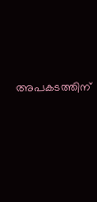അപകടത്തിന്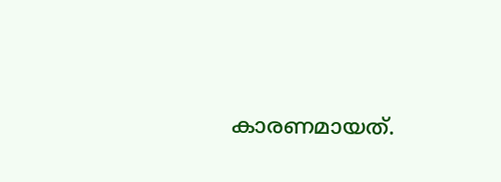കാരണമായത്.